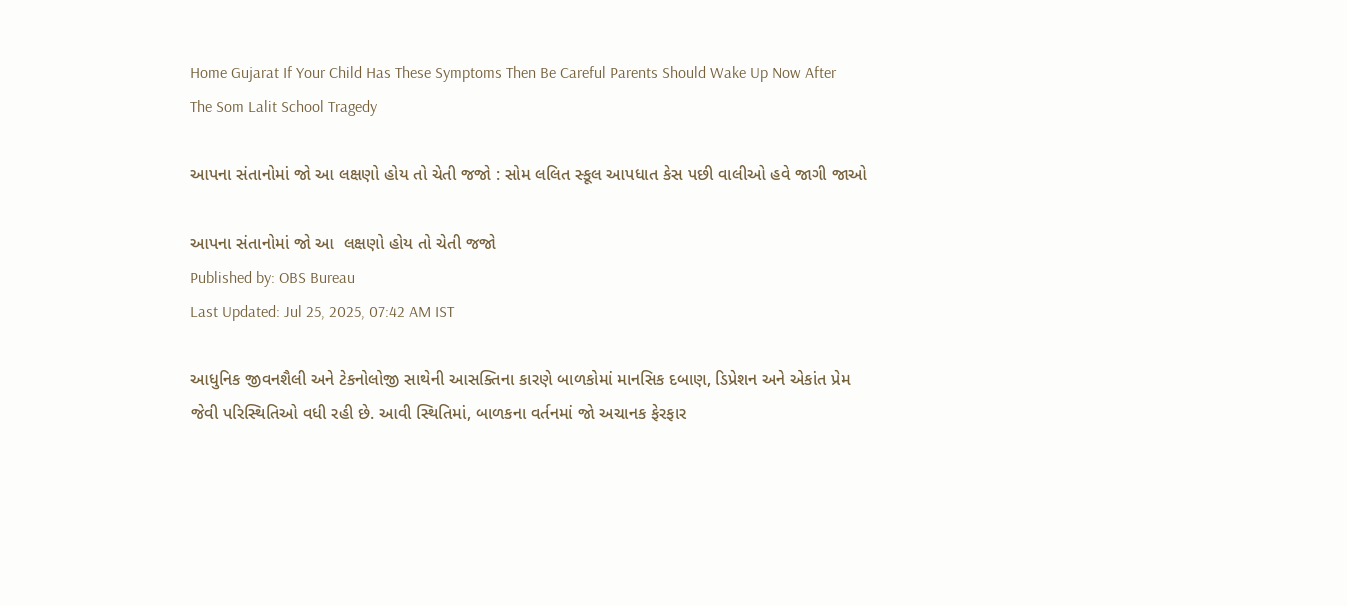Home Gujarat If Your Child Has These Symptoms Then Be Careful Parents Should Wake Up Now After The Som Lalit School Tragedy

આપના સંતાનોમાં જો આ લક્ષણો હોય તો ચેતી જજો : સોમ લલિત સ્કૂલ આપધાત કેસ પછી વાલીઓ હવે જાગી જાઓ

આપના સંતાનોમાં જો આ  લક્ષણો હોય તો ચેતી જજો
Published by: OBS Bureau
Last Updated: Jul 25, 2025, 07:42 AM IST

આધુનિક જીવનશૈલી અને ટેકનોલોજી સાથેની આસક્તિના કારણે બાળકોમાં માનસિક દબાણ, ડિપ્રેશન અને એકાંત પ્રેમ જેવી પરિસ્થિતિઓ વધી રહી છે. આવી સ્થિતિમાં, બાળકના વર્તનમાં જો અચાનક ફેરફાર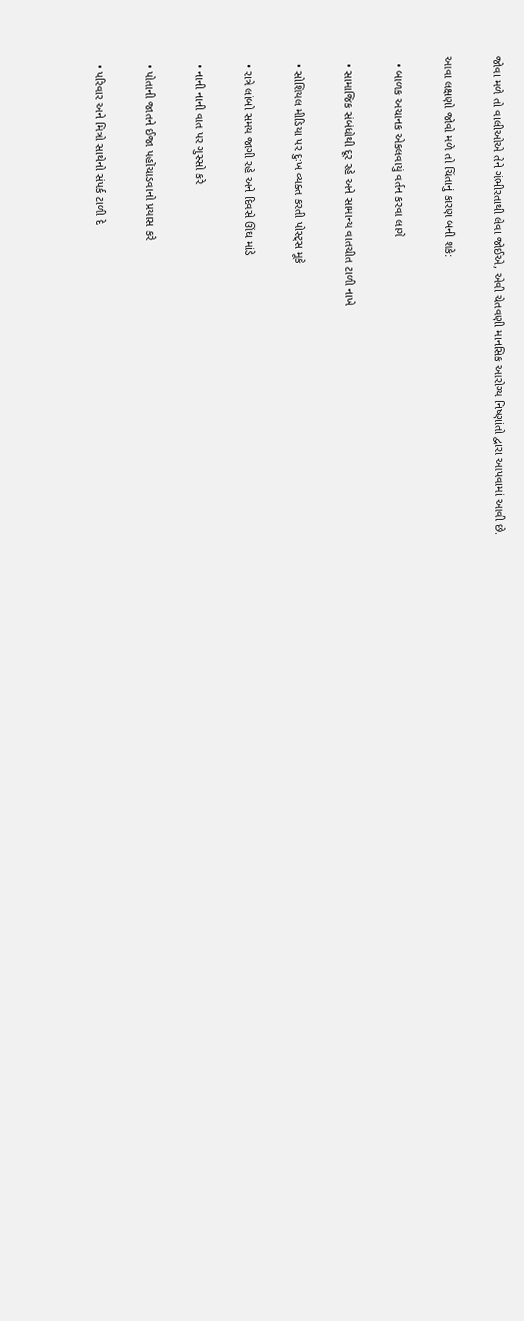જોવા મળે તો વાલીઓએ તેને ગંભીરતાથી લેવા જોઈએ, એવી ચેતવણી માનસિક આરોગ્ય નિષ્ણાંતો દ્વારા આપવામાં આવી છે.

આવા લક્ષણો જોવો મળે તો ચિંતાનું કારણ બની શકે:

  • બાળક અચાનક એકલવાયું વર્તન કરવા લાગે

  • સામાજિક સંબંધોથી દૂર રહે અને સામાન્ય વાતચીત ટાળી નાખે

  • સોશિયલ મીડિયા પર દુઃખ વ્યક્ત કરતી પોસ્ટ્સ મૂકે

  • રાત્રે લાંબો સમય જાગી રહે અને દિવસે ઊંઘ માંડે

  • નાની નાની વાત પર ગુસ્સો કરે

  • પોતાની જાતને ઈજા પહોંચાડવાનો પ્રયાસ કરે

  • પરિવાર અને મિત્રો સાથેનો સંપર્ક ટાળી દે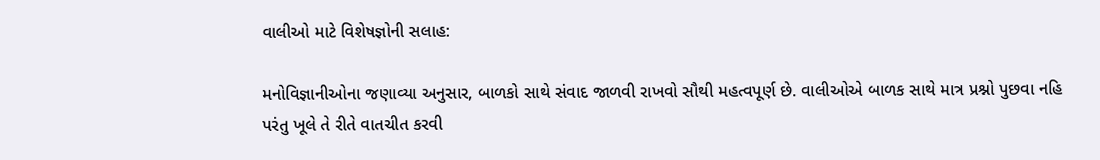વાલીઓ માટે વિશેષજ્ઞોની સલાહ:

મનોવિજ્ઞાનીઓના જણાવ્યા અનુસાર, બાળકો સાથે સંવાદ જાળવી રાખવો સૌથી મહત્વપૂર્ણ છે. વાલીઓએ બાળક સાથે માત્ર પ્રશ્નો પુછવા નહિ પરંતુ ખૂલે તે રીતે વાતચીત કરવી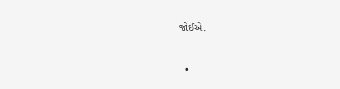જોઈએ.

  •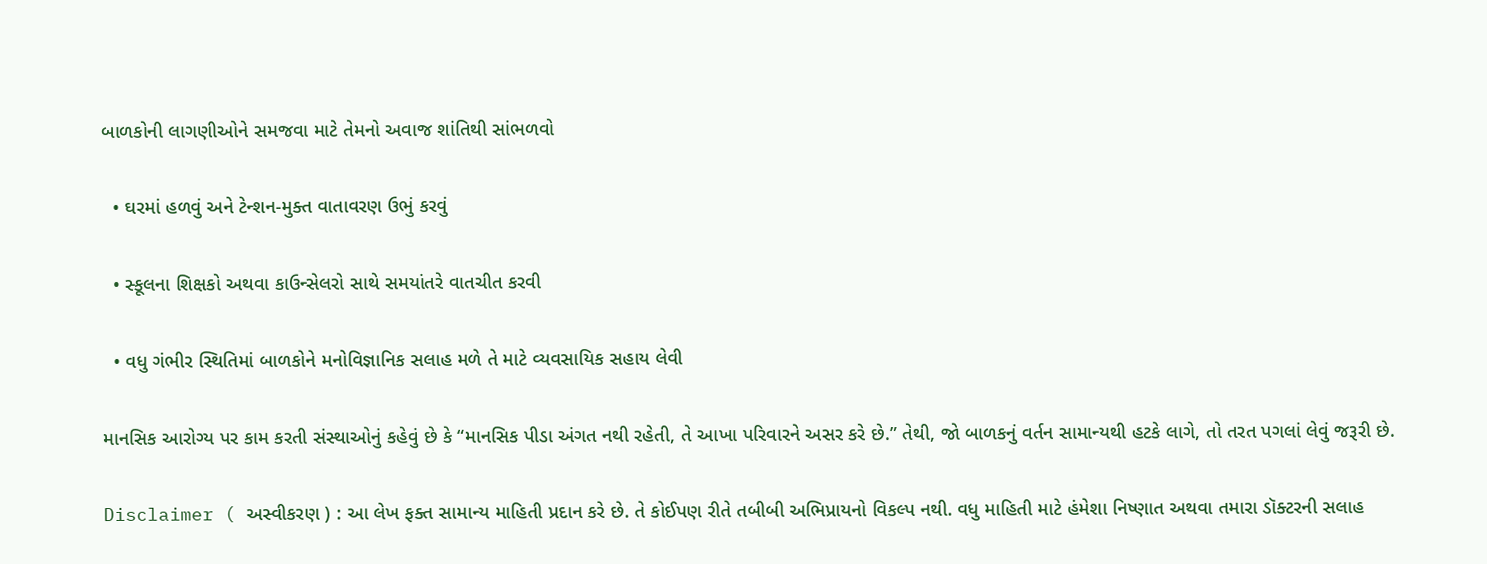બાળકોની લાગણીઓને સમજવા માટે તેમનો અવાજ શાંતિથી સાંભળવો

  • ઘરમાં હળવું અને ટેન્શન-મુક્ત વાતાવરણ ઉભું કરવું

  • સ્કૂલના શિક્ષકો અથવા કાઉન્સેલરો સાથે સમયાંતરે વાતચીત કરવી

  • વધુ ગંભીર સ્થિતિમાં બાળકોને મનોવિજ્ઞાનિક સલાહ મળે તે માટે વ્યવસાયિક સહાય લેવી

માનસિક આરોગ્ય પર કામ કરતી સંસ્થાઓનું કહેવું છે કે “માનસિક પીડા અંગત નથી રહેતી, તે આખા પરિવારને અસર કરે છે.” તેથી, જો બાળકનું વર્તન સામાન્યથી હટકે લાગે, તો તરત પગલાં લેવું જરૂરી છે.

Disclaimer ( અસ્વીકરણ ) : આ લેખ ફક્ત સામાન્ય માહિતી પ્રદાન કરે છે. તે કોઈપણ રીતે તબીબી અભિપ્રાયનો વિકલ્પ નથી. વધુ માહિતી માટે હંમેશા નિષ્ણાત અથવા તમારા ડૉક્ટરની સલાહ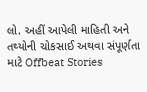લો. અહીં આપેલી માહિતી અને તથ્યોની ચોકસાઈ અથવા સંપૂર્ણતા માટે Offbeat Stories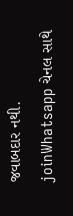જવાબદાર નથી.
joinWhatsapp ચેનલ સાથે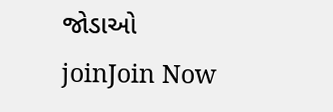જોડાઓ
joinJoin Now